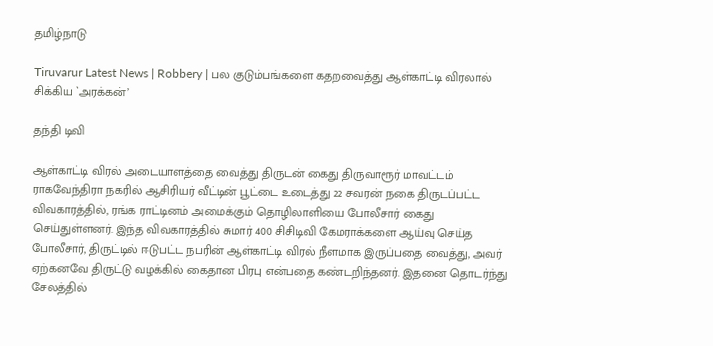தமிழ்நாடு

Tiruvarur Latest News | Robbery | பல குடும்பங்களை கதறவைத்து ஆள்காட்டி விரலால் சிக்கிய `அரக்கன்’

தந்தி டிவி

ஆள்காட்டி விரல் அடையாளத்தை வைத்து திருடன் கைது திருவாரூர் மாவட்டம் ராகவேந்திரா நகரில் ஆசிரியர் வீட்டின் பூட்டை உடைத்து 22 சவரன் நகை திருடப்பட்ட விவகாரத்தில், ரங்க ராட்டினம் அமைக்கும் தொழிலாளியை போலீசார் கைது செய்துள்ளனர். இந்த விவகாரத்தில் சுமார் 400 சிசிடிவி கேமராக்களை ஆய்வு செய்த போலீசார், திருட்டில் ஈடுபட்ட நபரின் ஆள்காட்டி விரல் நீளமாக இருப்பதை வைத்து, அவர் ஏற்கனவே திருட்டு வழக்கில் கைதான பிரபு என்பதை கண்டறிந்தனர். இதனை தொடர்ந்து சேலத்தில்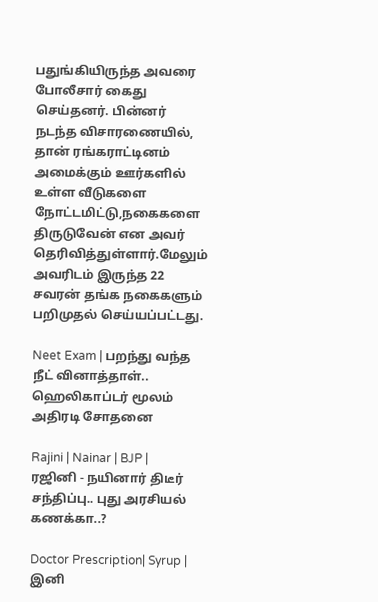பதுங்கியிருந்த அவரை போலீசார் கைது செய்தனர். பின்னர் நடந்த விசாரணையில், தான் ரங்கராட்டினம் அமைக்கும் ஊர்களில் உள்ள வீடுகளை நோட்டமிட்டு,நகைகளை திருடுவேன் என அவர் தெரிவித்துள்ளார்.மேலும் அவரிடம் இருந்த 22 சவரன் தங்க நகைகளும் பறிமுதல் செய்யப்பட்டது.

Neet Exam | பறந்து வந்த நீட் வினாத்தாள்.. ஹெலிகாப்டர் மூலம் அதிரடி சோதனை

Rajini | Nainar | BJP | ரஜினி - நயினார் திடீர் சந்திப்பு.. புது அரசியல் கணக்கா..?

Doctor Prescription| Syrup | இனி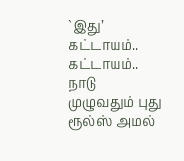`இது’ கட்டாயம்.. கட்டாயம்.. நாடு முழுவதும் புது ரூல்ஸ் அமல்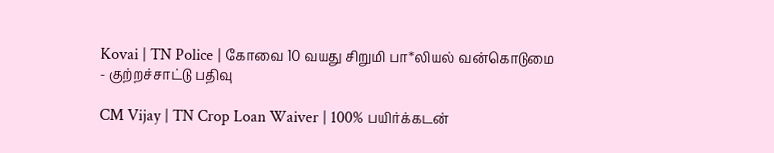Kovai | TN Police | கோவை 10 வயது சிறுமி பா*லியல் வன்கொடுமை - குற்றச்சாட்டு பதிவு

CM Vijay | TN Crop Loan Waiver | 100% பயிர்க்கடன்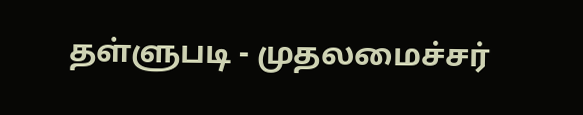தள்ளுபடி - முதலமைச்சர்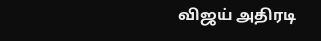விஜய் அதிரடி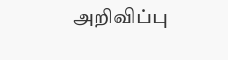அறிவிப்பு